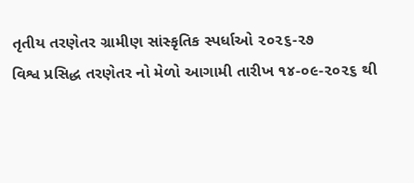તૃતીય તરણેતર ગ્રામીણ સાંસ્કૃતિક સ્પર્ધાઓ ૨૦૨૬-૨૭
વિશ્વ પ્રસિદ્ધ તરણેતર નો મેળો આગામી તારીખ ૧૪-૦૯-૨૦૨૬ થી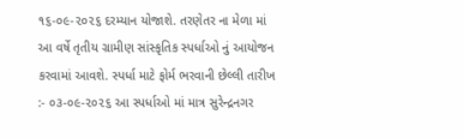૧૬-૦૯-૨૦૨૬ દરમ્યાન યોજાશે. તરણેતર ના મેળા માં આ વર્ષે તૃતીય ગ્રામીણ સાંસ્કૃતિક સ્પર્ધાઓ નું આયોજન કરવામાં આવશે. સ્પર્ધા માટે ફોર્મ ભરવાની છેલ્લી તારીખ :- ૦૩-૦૯-૨૦૨૬ આ સ્પર્ધાઓ માં માત્ર સુરેન્દ્રનગર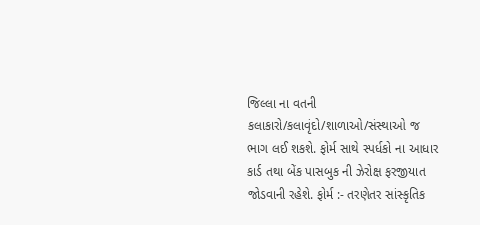જિલ્લા ના વતની કલાકારો/કલાવૃંદો/શાળાઓ/સંસ્થાઓ જ ભાગ લઈ શકશે. ફોર્મ સાથે સ્પર્ધકો ના આધાર કાર્ડ તથા બેંક પાસબુક ની ઝેરોક્ષ ફરજીયાત જોડવાની રહેશે. ફોર્મ :- તરણેતર સાંસ્કૃતિક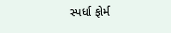સ્પર્ધા ફોર્મ